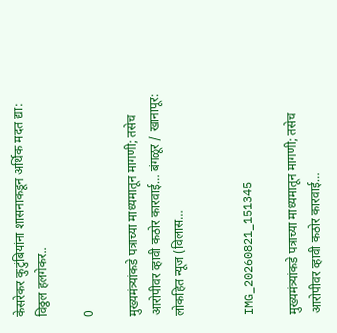केसरेकर कुटुंबियांना शासनाकडून अर्थिक मदत द्या: विठ्ठल हलगेकर..

0

मुख्यमंत्र्यांकडे पत्राच्या माध्यमातून मागणी; तसेच आरोपीवर व्हावी कठोर कारवाई… बंगळूर / खानापूर:  लोकहित न्यूज (विलास…


IMG_20260821_151345

मुख्यमंत्र्यांकडे पत्राच्या माध्यमातून मागणी; तसेच आरोपीवर व्हावी कठोर कारवाई…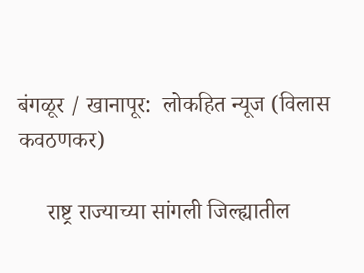बंगळूर / खानापूर:  लोकहित न्यूज (विलास कवठणकर)

     राष्ट्र राज्याच्या सांगली जिल्ह्यातील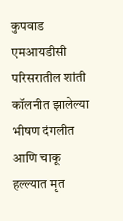कुपवाड एमआयडीसी परिसरातील शांती कॉलनीत झालेल्या भीषण दंगलीत आणि चाकू हल्ल्यात मृत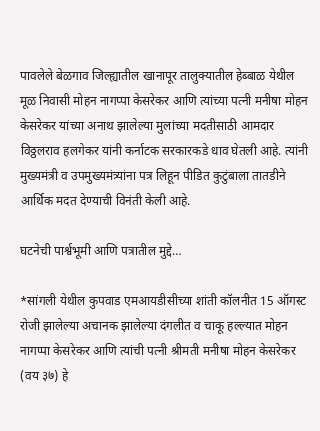पावलेले बेळगाव जिल्ह्यातील खानापूर तालुक्यातील हेब्बाळ येथील मूळ निवासी मोहन नागप्पा केसरेकर आणि त्यांच्या पत्नी मनीषा मोहन केसरेकर यांच्या अनाथ झालेल्या मुलांच्या मदतीसाठी आमदार विठ्ठलराव हलगेकर यांनी कर्नाटक सरकारकडे धाव घेतली आहे. त्यांनी मुख्यमंत्री व उपमुख्यमंत्र्यांना पत्र लिहून पीडित कुटुंबाला तातडीने आर्थिक मदत देण्याची विनंती केली आहे.

घटनेची पार्श्वभूमी आणि पत्रातील मुद्दे…

*सांगली येथील कुपवाड एमआयडीसीच्या शांती कॉलनीत 15 ऑगस्ट रोजी झालेल्या अचानक झालेल्या दंगलीत व चाकू हल्ल्यात मोहन नागप्पा केसरेकर आणि त्यांची पत्नी श्रीमती मनीषा मोहन केसरेकर (वय ३७) हे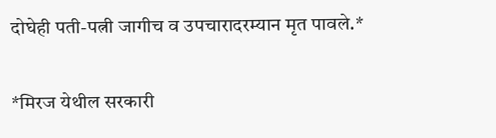दोघेही पती-पत्नी जागीच व उपचारादरम्यान मृत पावले.*

*मिरज येथील सरकारी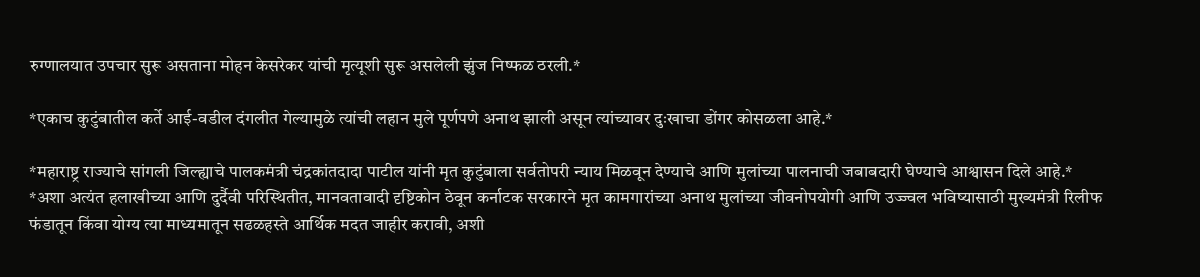रुग्णालयात उपचार सुरू असताना मोहन केसरेकर यांची मृत्यूशी सुरू असलेली झुंज निष्फळ ठरली.*

*एकाच कुटुंबातील कर्ते आई-वडील दंगलीत गेल्यामुळे त्यांची लहान मुले पूर्णपणे अनाथ झाली असून त्यांच्यावर दुःखाचा डोंगर कोसळला आहे.*

*महाराष्ट्र राज्याचे सांगली जिल्ह्याचे पालकमंत्री चंद्रकांतदादा पाटील यांनी मृत कुटुंबाला सर्वतोपरी न्याय मिळवून देण्याचे आणि मुलांच्या पालनाची जबाबदारी घेण्याचे आश्वासन दिले आहे.*
*अशा अत्यंत हलाखीच्या आणि दुर्दैवी परिस्थितीत, मानवतावादी दृष्टिकोन ठेवून कर्नाटक सरकारने मृत कामगारांच्या अनाथ मुलांच्या जीवनोपयोगी आणि उज्ज्वल भविष्यासाठी मुख्यमंत्री रिलीफ फंडातून किंवा योग्य त्या माध्यमातून सढळहस्ते आर्थिक मदत जाहीर करावी, अशी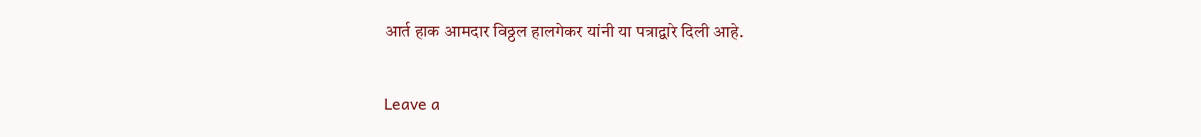आर्त हाक आमदार विठ्ठल हालगेकर यांनी या पत्राद्वारे दिली आहे.


Leave a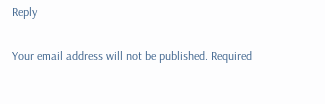Reply

Your email address will not be published. Required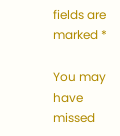fields are marked *

You may have missed